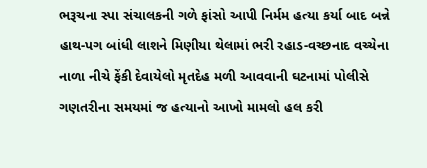ભરૂચના સ્પા સંચાલકની ગળે ફાંસો આપી નિર્મમ હત્યા કર્યા બાદ બન્ને હાથ-પગ બાંધી લાશને મિણીયા થેલામાં ભરી રહાડ-વચ્છનાદ વચ્ચેના નાળા નીચે ફેંકી દેવાયેલો મૃતદેહ મળી આવવાની ઘટનામાં પોલીસે ગણતરીના સમયમાં જ હત્યાનો આખો મામલો હલ કરી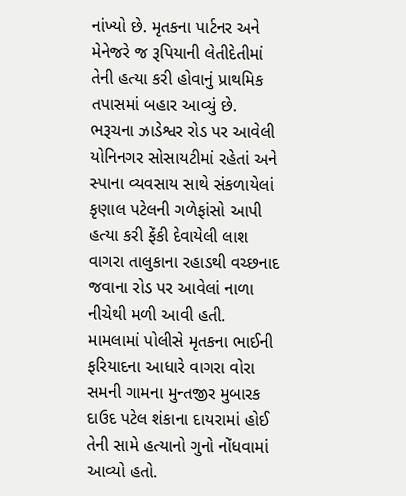નાંખ્યો છે. મૃતકના પાર્ટનર અને મેનેજરે જ રૂપિયાની લેતીદેતીમાં તેની હત્યા કરી હોવાનું પ્રાથમિક તપાસમાં બહાર આવ્યું છે.
ભરૂચના ઝાડેશ્વર રોડ પર આવેલી યોનિનગર સોસાયટીમાં રહેતાં અને સ્પાના વ્યવસાય સાથે સંકળાયેલાં કૃણાલ પટેલની ગળેફાંસો આપી હત્યા કરી ફેંકી દેવાયેલી લાશ વાગરા તાલુકાના રહાડથી વચ્છનાદ જવાના રોડ પર આવેલાં નાળા નીચેથી મળી આવી હતી. મામલામાં પોલીસે મૃતકના ભાઈની ફરિયાદના આધારે વાગરા વોરા સમની ગામના મુન્તજીર મુબારક દાઉદ પટેલ શંકાના દાયરામાં હોઈ તેની સામે હત્યાનો ગુનો નોંધવામાં આવ્યો હતો.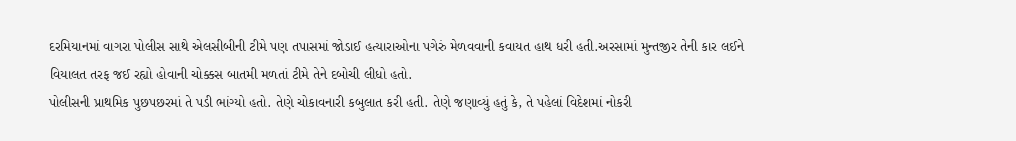દરમિયાનમાં વાગરા પોલીસ સાથે એલસીબીની ટીમે પણ તપાસમાં જોડાઈ હત્યારાઓના પગેરું મેળવવાની કવાયત હાથ ધરી હતી.અરસામાં મુન્તજીર તેની કાર લઈને વિયાલત તરફ જઈ રહ્યો હોવાની ચોક્કસ બાતમી મળતાં ટીમે તેને દબોચી લીધો હતો.
પોલીસની પ્રાથમિક પુછપછરમાં તે પડી ભાંગ્યો હતો. તેણે ચોકાવનારી કબુલાત કરી હતી. તેણે જણાવ્યું હતું કે, તે પહેલાં વિદેશમાં નોકરી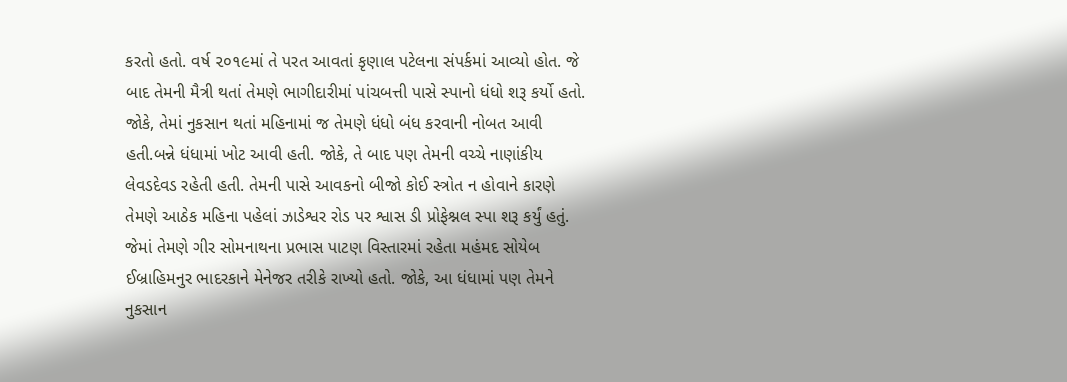કરતો હતો. વર્ષ ૨૦૧૯માં તે પરત આવતાં કૃણાલ પટેલના સંપર્કમાં આવ્યો હોત. જે બાદ તેમની મૈત્રી થતાં તેમણે ભાગીદારીમાં પાંચબત્તી પાસે સ્પાનો ધંધો શરૂ કર્યો હતો. જોકે, તેમાં નુકસાન થતાં મહિનામાં જ તેમણે ધંધો બંધ કરવાની નોબત આવી હતી.બન્ને ધંધામાં ખોટ આવી હતી. જોકે, તે બાદ પણ તેમની વચ્ચે નાણાંકીય લેવડદેવડ રહેતી હતી. તેમની પાસે આવકનો બીજો કોઈ સ્ત્રોત ન હોવાને કારણે તેમણે આઠેક મહિના પહેલાં ઝાડેશ્વર રોડ પર શ્વાસ ડી પ્રોફેશ્નલ સ્પા શરૂ કર્યું હતું. જેમાં તેમણે ગીર સોમનાથના પ્રભાસ પાટણ વિસ્તારમાં રહેતા મહંમદ સોયેબ ઈબ્રાહિમનુર ભાદરકાને મેનેજર તરીકે રાખ્યો હતો. જોકે, આ ધંધામાં પણ તેમને નુકસાન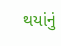થયાંનું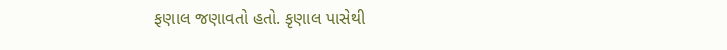ફણાલ જણાવતો હતો. કૃણાલ પાસેથી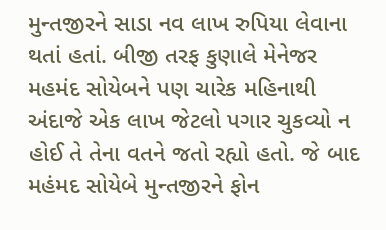મુન્તજીરને સાડા નવ લાખ રુપિયા લેવાના થતાં હતાં. બીજી તરફ કુણાલે મેનેજર મહમંદ સોયેબને પણ ચારેક મહિનાથી અંદાજે એક લાખ જેટલો પગાર ચુકવ્યો ન હોઈ તે તેના વતને જતો રહ્યો હતો. જે બાદ મહંમદ સોયેબે મુન્તજીરને ફોન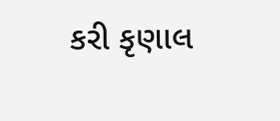કરી કૃણાલ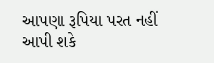આપણા રૂપિયા પરત નહીં આપી શકે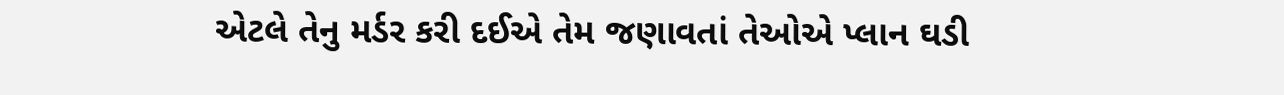એટલે તેનુ મર્ડર કરી દઈએ તેમ જણાવતાં તેઓએ પ્લાન ઘડી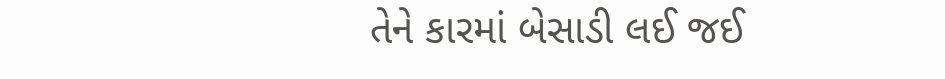તેને કારમાં બેસાડી લઈ જઈ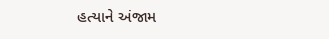હત્યાને અંજામ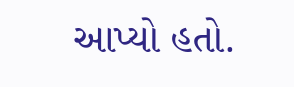આપ્યો હતો.